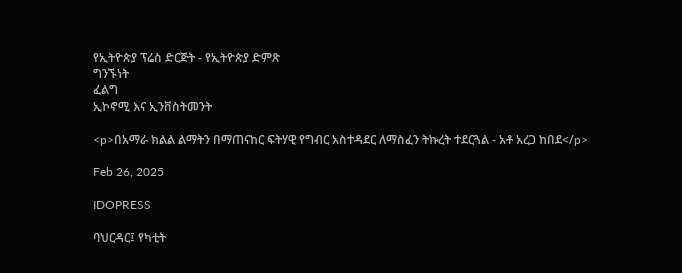የኢትዮጵያ ፕሬስ ድርጅት - የኢትዮጵያ ድምጽ
ግንኙነት
ፈልግ
ኢኮኖሚ እና ኢንቨስትመንት

<p>በአማራ ክልል ልማትን በማጠናከር ፍትሃዊ የግብር አስተዳደር ለማስፈን ትኩረት ተደርጓል - አቶ አረጋ ከበደ</p>

Feb 26, 2025

IDOPRESS

ባህርዳር፤ የካቲት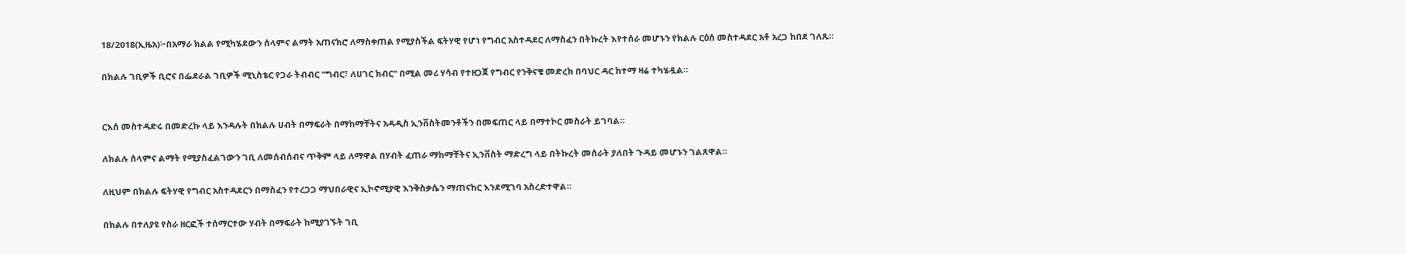18/2018(ኢዜአ)፦በአማራ ክልል የሚካሄደውን ሰላምና ልማት አጠናክሮ ለማስቀጠል የሚያስችል ፍትሃዊ የሆነ የግብር አስተዳደር ለማስፈን በትኩረት እየተሰራ መሆኑን የክልሉ ርዕሰ መስተዳደር አቶ አረጋ ከበደ ገለጹ።

በክልሉ ገቢዎች ቢሮና በፌደራል ገቢዎች ሚኒስቴር የጋራ ትብብር "ግብር፣ ለሀገር ክብር" በሚል መሪ ሃሳብ የተዘጋጀ የግብር የንቅናቄ መድረክ በባህር ዳር ከተማ ዛሬ ተካሄዷል።


ርእሰ መስተዳድሩ በመድረኩ ላይ እንዳሉት በክልሉ ሀብት በማፍራት በማከማቸትና አዳዲስ ኢንቨስትመንቶችን በመፍጠር ላይ በማተኮር መስራት ይገባል።

ለክልሉ ሰላምና ልማት የሚያስፈልገውን ገቢ ለመሰብሰብና ጥቅም ላይ ለማዋል በሃብት ፈጠራ ማከማቸትና ኢንቨስት ማድረግ ላይ በትኩረት መሰራት ያለበት ጉዳይ መሆኑን ገልጸዋል።

ለዚህም በክልሉ ፍትሃዊ የግብር አስተዳደርን በማስፈን የተረጋጋ ማህበራዊና ኢኮኖሚያዊ እንቅስቃሴን ማጠናከር እንደሚገባ አስረድተዋል።

በክልሉ በተለያዩ የስራ ዘርፎች ተሰማርተው ሃብት በማፍራት ከሚያገኙት ገቢ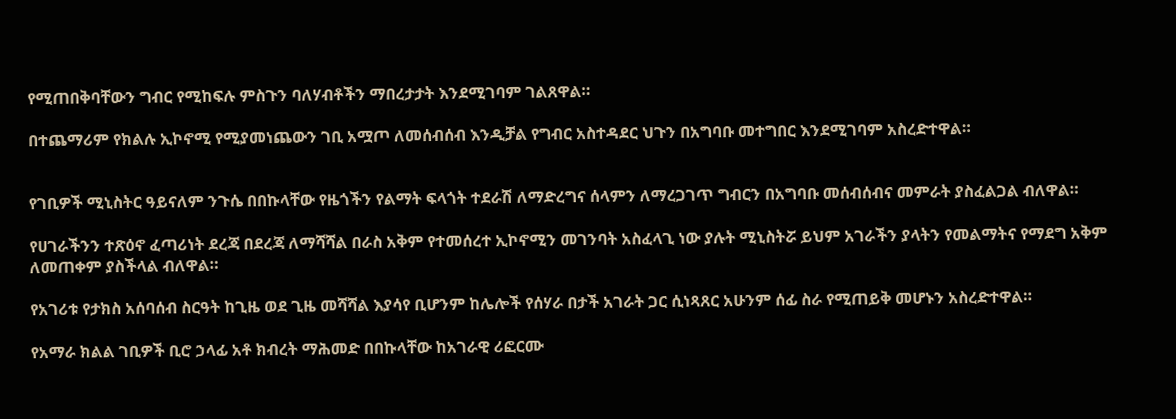የሚጠበቅባቸውን ግብር የሚከፍሉ ምስጉን ባለሃብቶችን ማበረታታት እንደሚገባም ገልጸዋል።

በተጨማሪም የክልሉ ኢኮኖሚ የሚያመነጨውን ገቢ አሟጦ ለመሰብሰብ እንዲቻል የግብር አስተዳደር ህጉን በአግባቡ መተግበር እንደሚገባም አስረድተዋል።


የገቢዎች ሚኒስትር ዓይናለም ንጉሴ በበኩላቸው የዜጎችን የልማት ፍላጎት ተደራሽ ለማድረግና ሰላምን ለማረጋገጥ ግብርን በአግባቡ መሰብሰብና መምራት ያስፈልጋል ብለዋል።

የሀገራችንን ተጽዕኖ ፈጣሪነት ደረጃ በደረጃ ለማሻሻል በራስ አቅም የተመሰረተ ኢኮኖሚን መገንባት አስፈላጊ ነው ያሉት ሚኒስትሯ ይህም አገራችን ያላትን የመልማትና የማደግ አቅም ለመጠቀም ያስችላል ብለዋል።

የአገሪቱ የታክስ አሰባሰብ ስርዓት ከጊዜ ወደ ጊዜ መሻሻል እያሳየ ቢሆንም ከሌሎች የሰሃራ በታች አገራት ጋር ሲነጻጸር አሁንም ሰፊ ስራ የሚጠይቅ መሆኑን አስረድተዋል።

የአማራ ክልል ገቢዎች ቢሮ ኃላፊ አቶ ክብረት ማሕመድ በበኩላቸው ከአገራዊ ሪፎርሙ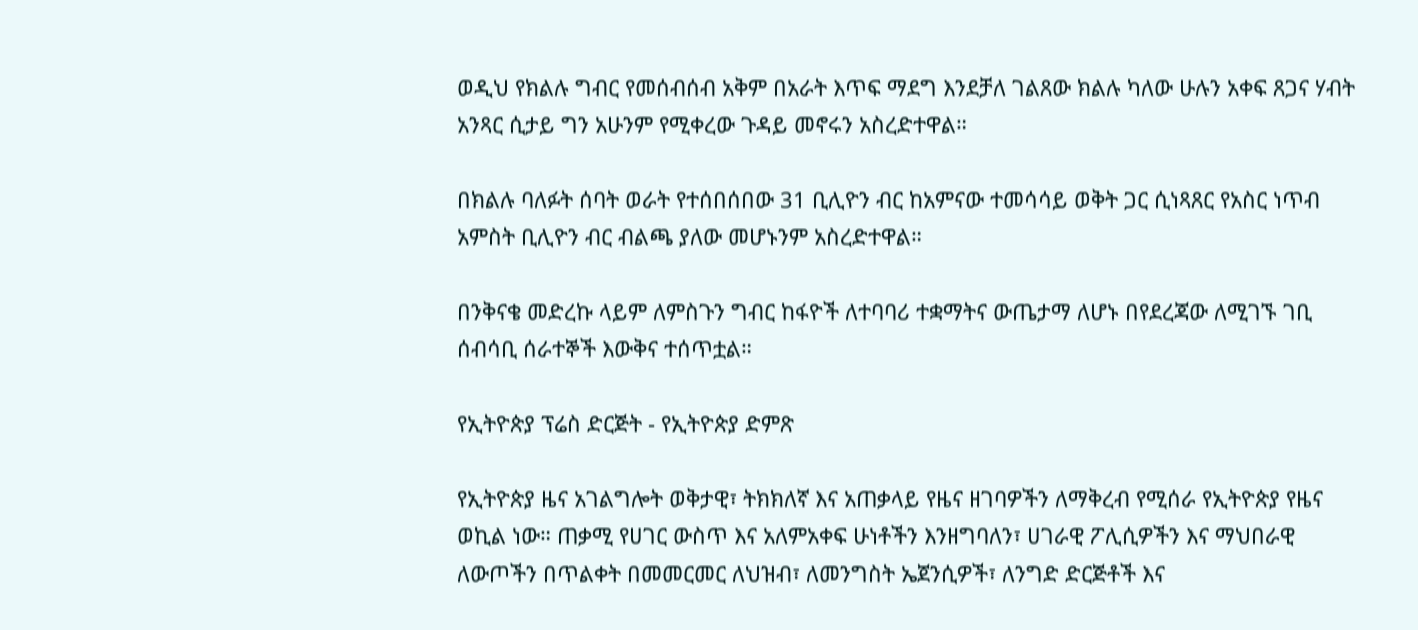ወዲህ የክልሉ ግብር የመሰብሰብ አቅም በአራት እጥፍ ማደግ እንደቻለ ገልጸው ክልሉ ካለው ሁሉን አቀፍ ጸጋና ሃብት አንጻር ሲታይ ግን አሁንም የሚቀረው ጉዳይ መኖሩን አስረድተዋል።

በክልሉ ባለፉት ሰባት ወራት የተሰበሰበው 31 ቢሊዮን ብር ከአምናው ተመሳሳይ ወቅት ጋር ሲነጻጸር የአስር ነጥብ አምስት ቢሊዮን ብር ብልጫ ያለው መሆኑንም አስረድተዋል።

በንቅናቄ መድረኩ ላይም ለምስጉን ግብር ከፋዮች ለተባባሪ ተቋማትና ውጤታማ ለሆኑ በየደረጃው ለሚገኙ ገቢ ሰብሳቢ ሰራተኞች እውቅና ተሰጥቷል።

የኢትዮጵያ ፕሬስ ድርጅት - የኢትዮጵያ ድምጽ

የኢትዮጵያ ዜና አገልግሎት ወቅታዊ፣ ትክክለኛ እና አጠቃላይ የዜና ዘገባዎችን ለማቅረብ የሚሰራ የኢትዮጵያ የዜና ወኪል ነው። ጠቃሚ የሀገር ውስጥ እና አለምአቀፍ ሁነቶችን እንዘግባለን፣ ሀገራዊ ፖሊሲዎችን እና ማህበራዊ ለውጦችን በጥልቀት በመመርመር ለህዝብ፣ ለመንግስት ኤጀንሲዎች፣ ለንግድ ድርጅቶች እና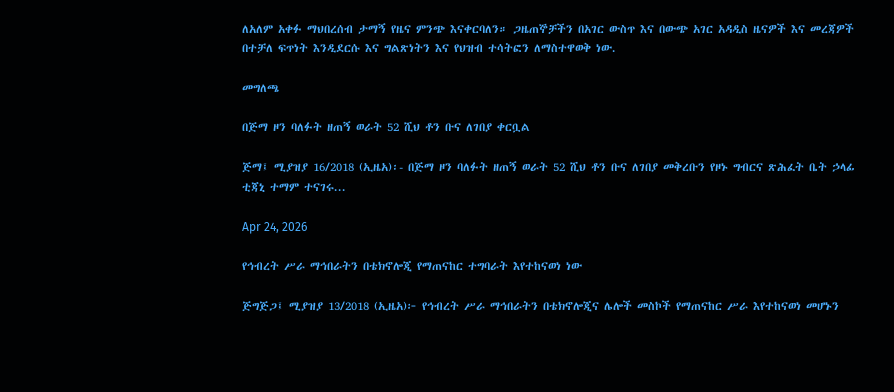ለአለም አቀፉ ማህበረሰብ ታማኝ የዜና ምንጭ እናቀርባለን። ጋዜጠኞቻችን በአገር ውስጥ እና በውጭ አገር አዳዲስ ዜናዎች እና መረጃዎች በተቻለ ፍጥነት እንዲደርሱ እና ግልጽነትን እና የህዝብ ተሳትፎን ለማስተዋወቅ ነው.

መግለጫ

በጅማ ዞን ባለፉት ዘጠኝ ወራት 52 ሺህ ቶን ቡና ለገበያ ቀርቧል

ጅማ፤ ሚያዝያ 16/2018 (ኢዜአ)፡- በጅማ ዞን ባለፉት ዘጠኝ ወራት 52 ሺህ ቶን ቡና ለገበያ መቅረቡን የዞኑ ግብርና ጽሕፈት ቤት ኃላፊ ቲጃኒ ተማም ተናገሩ...

Apr 24, 2026

የኅብረት ሥራ ማኅበራትን በቴክኖሎጂ የማጠናከር ተግባራት እየተከናወነ ነው

ጅግጅጋ፤ ሚያዝያ 13/2018 (ኢዜአ)፦ የኅብረት ሥራ ማኅበራትን በቴክኖሎጂና ሌሎች መስኮች የማጠናከር ሥራ እየተከናወነ መሆኑን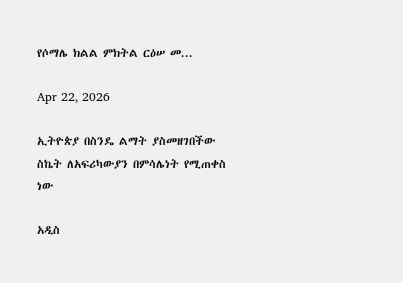የሶማሌ ክልል ምክትል ርዕሠ መ...

Apr 22, 2026

ኢትዮጵያ በስንዴ ልማት ያስመዘገበችው ስኬት ለአፍሪካውያን በምሳሌነት የሚጠቀስ ነው

አዲስ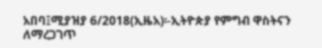አበባ፤ሚያዝያ 6/2018(ኢዜአ)፡-ኢትዮጵያ የምግብ ዋስትናን ለማረጋገጥ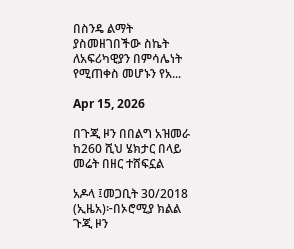በስንዴ ልማት ያስመዘገበችው ስኬት ለአፍሪካዊያን በምሳሌነት የሚጠቀስ መሆኑን የአ...

Apr 15, 2026

በጉጂ ዞን በበልግ አዝመራ ከ260 ሺህ ሄክታር በላይ መሬት በዘር ተሸፍኗል

አዶላ ፤መጋቢት 30/2018 (ኢዜአ)፦በኦሮሚያ ክልል ጉጂ ዞን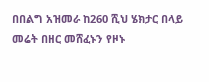በበልግ አዝመራ ከ260 ሺህ ሄክታር በላይ መሬት በዘር መሸፈኑን የዞኑ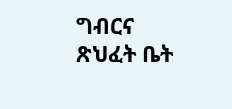ግብርና ጽህፈት ቤት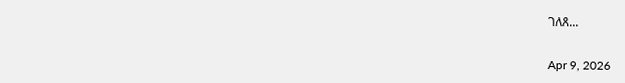ገለጸ...

Apr 9, 2026